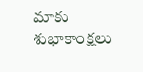మాకు శుభాకాంక్షలు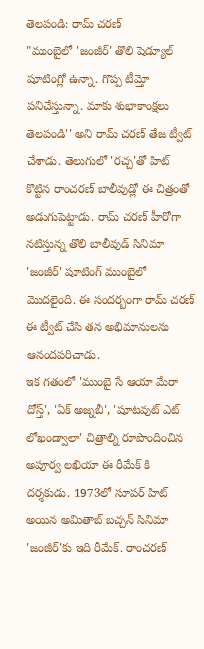తెలపండి: రామ్ చరణ్
"ముంబైలో 'జంజీర్' తొలి షెడ్యూల్ షూటింగ్లో ఉన్నా. గొప్ప టీమ్తో పనిచేస్తున్నా. మాకు శుభాకాంక్షలు తెలపండి'' అని రామ్ చరణ్ తేజ ట్వీట్ చేశాడు. తెలుగులో 'రచ్చ'తో హిట్ కొట్టిన రాంచరణ్ బాలీవుడ్లో ఈ చిత్రంతో అడుగుపెట్టాడు. రామ్ చరణ్ హీరోగా నటిస్తున్న తొలి బాలీవుడ్ సినిమా 'జంజీర్' షూటింగ్ ముంబైలో మొదలైంది. ఈ సందర్బంగా రామ్ చరణ్ ఈ ట్వీట్ చేసి తన అభిమానులను ఆనందపరిచాడు.
ఇక గతంలో 'ముంబై సే ఆయా మేరా దోస్త్', 'ఏక్ అజ్నబీ', 'షూటవుట్ ఎట్ లోఖండ్వాలా' చిత్రాల్ని రూపొందించిన అపూర్వ లఖియా ఈ రీమేక్ కి దర్శకుడు. 1973లో సూపర్ హిట్ అయిన అమితాబ్ బచ్చన్ సినిమా 'జంజీర్'కు ఇది రీమేక్. రాంచరణ్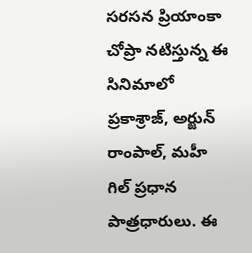సరసన ప్రియాంకా చోప్రా నటిస్తున్న ఈ సినిమాలో ప్రకాశ్రాజ్, అర్జున్ రాంపాల్, మహీ గిల్ ప్రధాన పాత్రధారులు. ఈ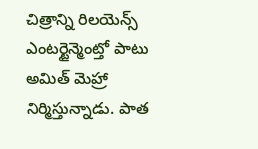చిత్రాన్ని రిలయెన్స్ ఎంటర్టైన్మెంట్తో పాటు అమిత్ మెహ్రా నిర్మిస్తున్నాడు. పాత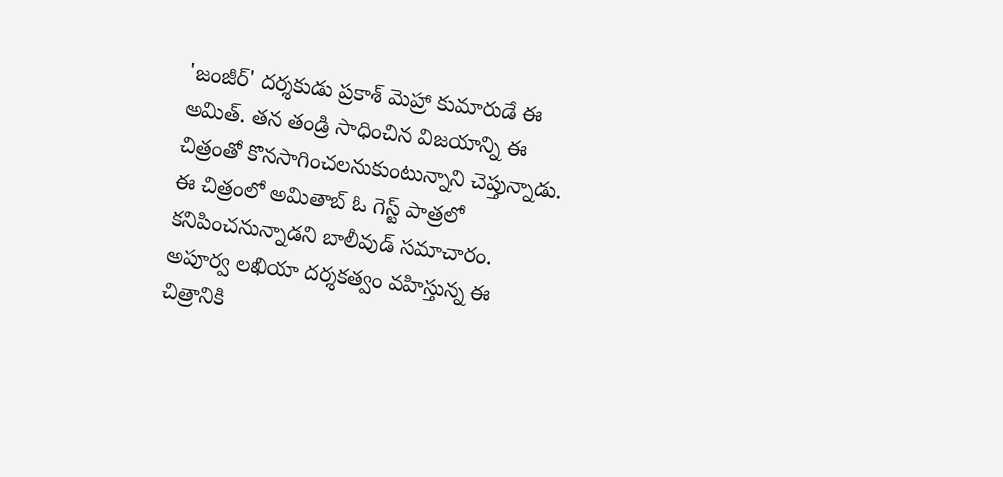'జంజీర్' దర్శకుడు ప్రకాశ్ మెహ్రా కుమారుడే ఈ అమిత్. తన తండ్రి సాధించిన విజయాన్ని ఈ చిత్రంతో కొనసాగించలనుకుంటున్నాని చెప్తున్నాడు.
ఈ చిత్రంలో అమితాబ్ ఓ గెస్ట్ పాత్రలో కనిపించనున్నాడని బాలీవుడ్ సమాచారం. అపూర్వ లఖియా దర్శకత్వం వహిస్తున్న ఈ చిత్రానికి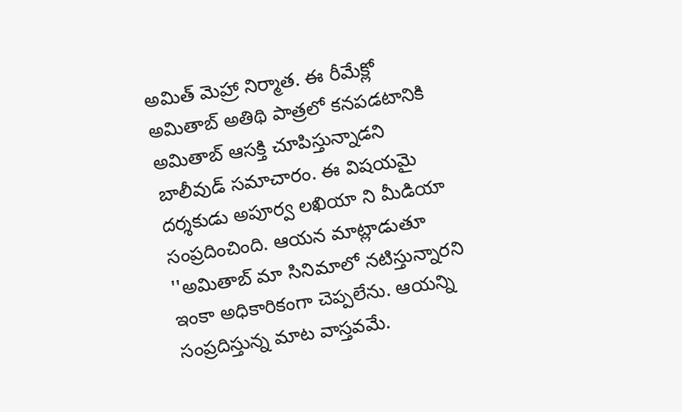అమిత్ మెహ్రా నిర్మాత. ఈ రీమేక్లో అమితాబ్ అతిథి పాత్రలో కనపడటానికి అమితాబ్ ఆసక్తి చూపిస్తున్నాడని బాలీవుడ్ సమాచారం. ఈ విషయమై దర్శకుడు అపూర్వ లఖియా ని మీడియా సంప్రదించింది. ఆయన మాట్లాడుతూ ''అమితాబ్ మా సినిమాలో నటిస్తున్నారని ఇంకా అధికారికంగా చెప్పలేను. ఆయన్ని సంప్రదిస్తున్న మాట వాస్తవమే.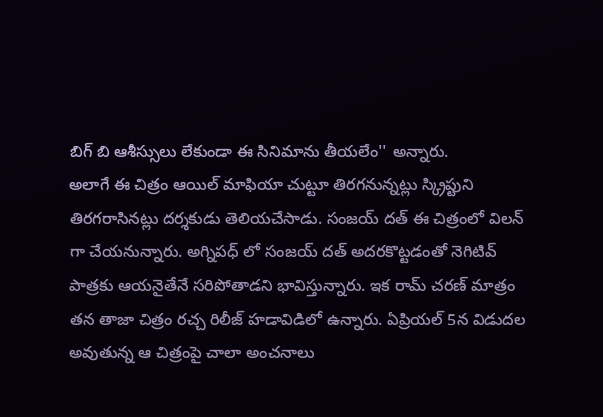బిగ్ బి ఆశీస్సులు లేకుండా ఈ సినిమాను తీయలేం'' అన్నారు.
అలాగే ఈ చిత్రం ఆయిల్ మాఫియా చుట్టూ తిరగనున్నట్లు స్క్రిప్టుని తిరగరాసినట్లు దర్శకుడు తెలియచేసాడు. సంజయ్ దత్ ఈ చిత్రంలో విలన్ గా చేయనున్నారు. అగ్నిపధ్ లో సంజయ్ దత్ అదరకొట్టడంతో నెగిటివ్ పాత్రకు ఆయనైతేనే సరిపోతాడని భావిస్తున్నారు. ఇక రామ్ చరణ్ మాత్రం తన తాజా చిత్రం రచ్చ రిలీజ్ హడావిడిలో ఉన్నారు. ఏప్రియల్ 5న విడుదల అవుతున్న ఆ చిత్రంపై చాలా అంచనాలు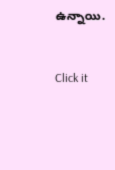ఉన్నాయి.


Click it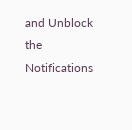and Unblock the Notifications